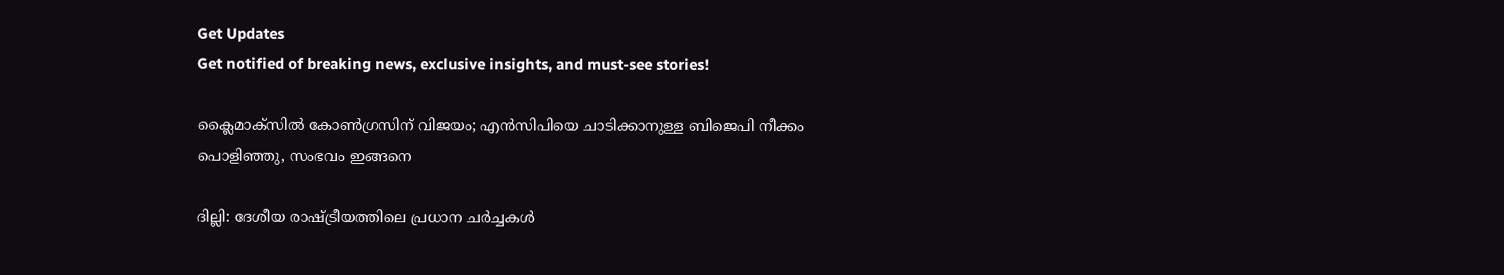Get Updates
Get notified of breaking news, exclusive insights, and must-see stories!

ക്ലൈമാക്‌സില്‍ കോണ്‍ഗ്രസിന് വിജയം; എന്‍സിപിയെ ചാടിക്കാനുള്ള ബിജെപി നീക്കം പൊളിഞ്ഞു, സംഭവം ഇങ്ങനെ

ദില്ലി: ദേശീയ രാഷ്ട്രീയത്തിലെ പ്രധാന ചര്‍ച്ചകള്‍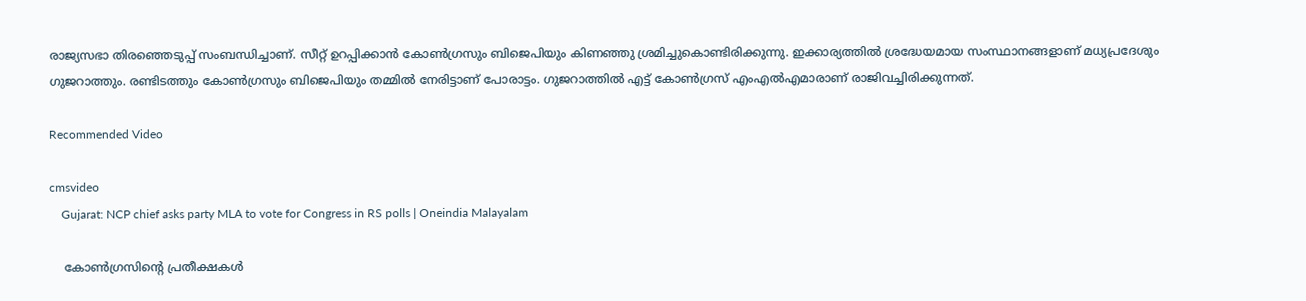രാജ്യസഭാ തിരഞ്ഞെടുപ്പ് സംബന്ധിച്ചാണ്. സീറ്റ് ഉറപ്പിക്കാന്‍ കോണ്‍ഗ്രസും ബിജെപിയും കിണഞ്ഞു ശ്രമിച്ചുകൊണ്ടിരിക്കുന്നു. ഇക്കാര്യത്തില്‍ ശ്രദ്ധേയമായ സംസ്ഥാനങ്ങളാണ് മധ്യപ്രദേശും ഗുജറാത്തും. രണ്ടിടത്തും കോണ്‍ഗ്രസും ബിജെപിയും തമ്മില്‍ നേരിട്ടാണ് പോരാട്ടം. ഗുജറാത്തില്‍ എട്ട് കോണ്‍ഗ്രസ് എംഎല്‍എമാരാണ് രാജിവച്ചിരിക്കുന്നത്.

Recommended Video

cmsvideo
    Gujarat: NCP chief asks party MLA to vote for Congress in RS polls | Oneindia Malayalam

    കോണ്‍ഗ്രസിന്റെ പ്രതീക്ഷകള്‍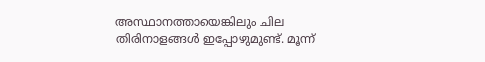അസ്ഥാനത്തായെങ്കിലും ചില തിരിനാളങ്ങള്‍ ഇപ്പോഴുമുണ്ട്. മൂന്ന്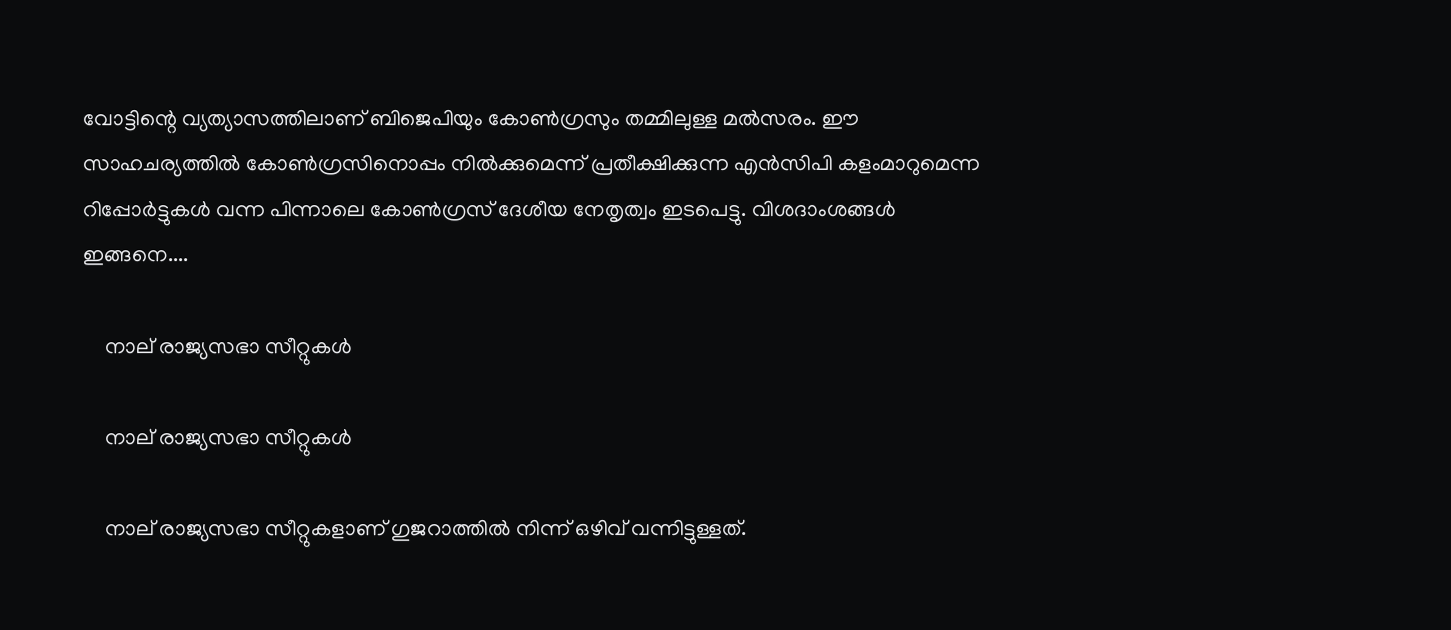വോട്ടിന്റെ വ്യത്യാസത്തിലാണ് ബിജെപിയും കോണ്‍ഗ്രസും തമ്മിലുള്ള മല്‍സരം. ഈ സാഹചര്യത്തില്‍ കോണ്‍ഗ്രസിനൊപ്പം നില്‍ക്കുമെന്ന് പ്രതീക്ഷിക്കുന്ന എന്‍സിപി കളംമാറുമെന്ന റിപ്പോര്‍ട്ടുകള്‍ വന്ന പിന്നാലെ കോണ്‍ഗ്രസ് ദേശീയ നേതൃത്വം ഇടപെട്ടു. വിശദാംശങ്ങള്‍ ഇങ്ങനെ....

    നാല് രാജ്യസഭാ സീറ്റുകള്‍

    നാല് രാജ്യസഭാ സീറ്റുകള്‍

    നാല് രാജ്യസഭാ സീറ്റുകളാണ് ഗുജറാത്തില്‍ നിന്ന് ഒഴിവ് വന്നിട്ടുള്ളത്.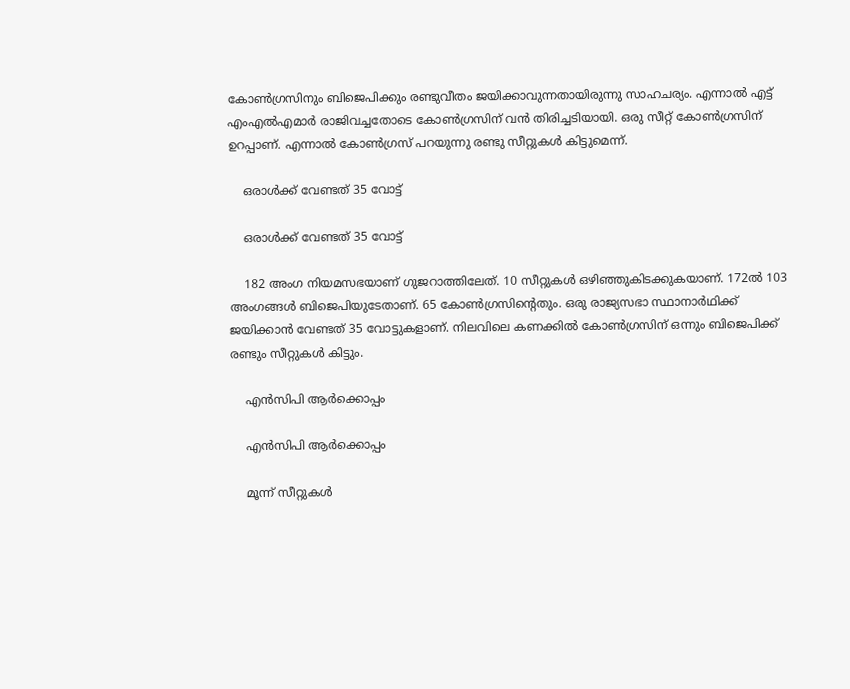കോണ്‍ഗ്രസിനും ബിജെപിക്കും രണ്ടുവീതം ജയിക്കാവുന്നതായിരുന്നു സാഹചര്യം. എന്നാല്‍ എട്ട് എംഎല്‍എമാര്‍ രാജിവച്ചതോടെ കോണ്‍ഗ്രസിന് വന്‍ തിരിച്ചടിയായി. ഒരു സീറ്റ് കോണ്‍ഗ്രസിന് ഉറപ്പാണ്. എന്നാല്‍ കോണ്‍ഗ്രസ് പറയുന്നു രണ്ടു സീറ്റുകള്‍ കിട്ടുമെന്ന്.

    ഒരാള്‍ക്ക് വേണ്ടത് 35 വോട്ട്

    ഒരാള്‍ക്ക് വേണ്ടത് 35 വോട്ട്

    182 അംഗ നിയമസഭയാണ് ഗുജറാത്തിലേത്. 10 സീറ്റുകള്‍ ഒഴിഞ്ഞുകിടക്കുകയാണ്. 172ല്‍ 103 അംഗങ്ങള്‍ ബിജെപിയുടേതാണ്. 65 കോണ്‍ഗ്രസിന്റെതും. ഒരു രാജ്യസഭാ സ്ഥാനാര്‍ഥിക്ക് ജയിക്കാന്‍ വേണ്ടത് 35 വോട്ടുകളാണ്. നിലവിലെ കണക്കില്‍ കോണ്‍ഗ്രസിന് ഒന്നും ബിജെപിക്ക് രണ്ടും സീറ്റുകള്‍ കിട്ടും.

    എന്‍സിപി ആര്‍ക്കൊപ്പം

    എന്‍സിപി ആര്‍ക്കൊപ്പം

    മൂന്ന് സീറ്റുകള്‍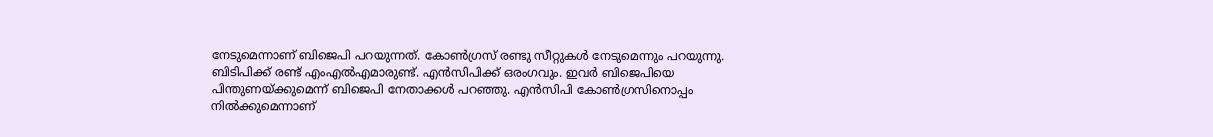നേടുമെന്നാണ് ബിജെപി പറയുന്നത്. കോണ്‍ഗ്രസ് രണ്ടു സീറ്റുകള്‍ നേടുമെന്നും പറയുന്നു. ബിടിപിക്ക് രണ്ട് എംഎല്‍എമാരുണ്ട്. എന്‍സിപിക്ക് ഒരംഗവും. ഇവര്‍ ബിജെപിയെ പിന്തുണയ്ക്കുമെന്ന് ബിജെപി നേതാക്കള്‍ പറഞ്ഞു. എന്‍സിപി കോണ്‍ഗ്രസിനൊപ്പം നില്‍ക്കുമെന്നാണ്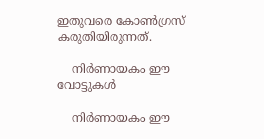ഇതുവരെ കോണ്‍ഗ്രസ് കരുതിയിരുന്നത്.

    നിര്‍ണായകം ഈ വോട്ടുകള്‍

    നിര്‍ണായകം ഈ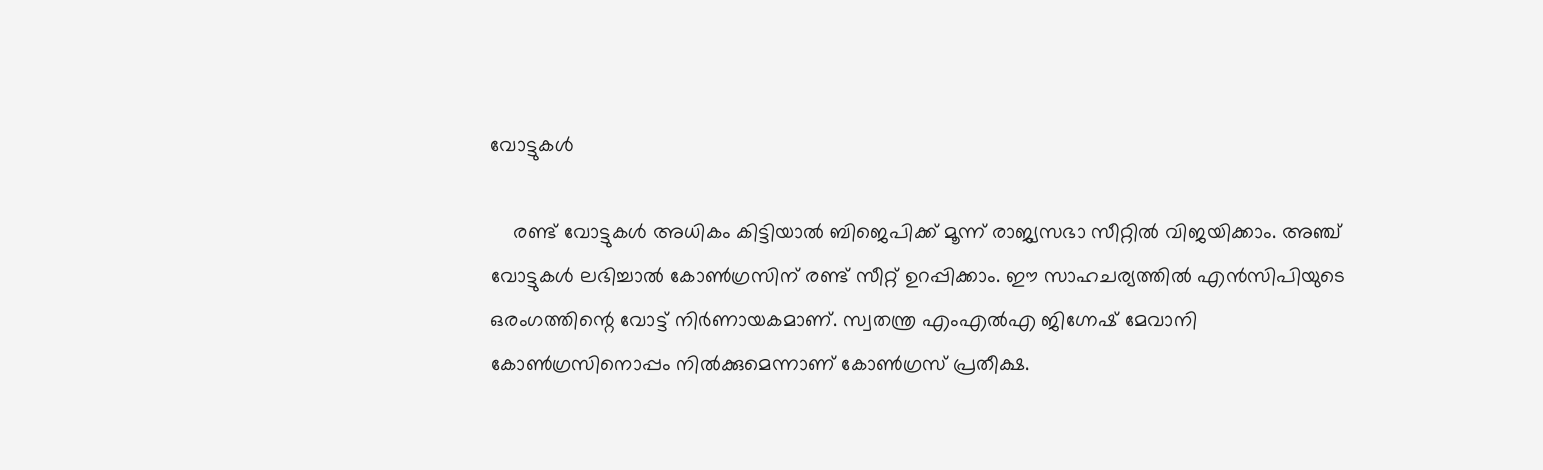വോട്ടുകള്‍

    രണ്ട് വോട്ടുകള്‍ അധികം കിട്ടിയാല്‍ ബിജെപിക്ക് മൂന്ന് രാജ്യസഭാ സീറ്റില്‍ വിജയിക്കാം. അഞ്ച് വോട്ടുകള്‍ ലഭിച്ചാല്‍ കോണ്‍ഗ്രസിന് രണ്ട് സീറ്റ് ഉറപ്പിക്കാം. ഈ സാഹചര്യത്തില്‍ എന്‍സിപിയുടെ ഒരംഗത്തിന്റെ വോട്ട് നിര്‍ണായകമാണ്. സ്വതന്ത്ര എംഎല്‍എ ജിഗ്നേഷ് മേവാനി കോണ്‍ഗ്രസിനൊപ്പം നില്‍ക്കുമെന്നാണ് കോണ്‍ഗ്രസ് പ്രതീക്ഷ.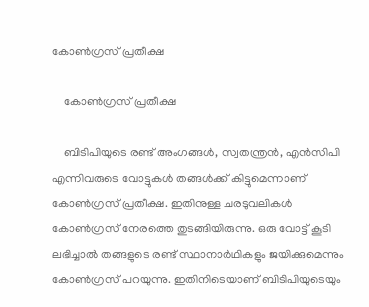കോണ്‍ഗ്രസ് പ്രതീക്ഷ

    കോണ്‍ഗ്രസ് പ്രതീക്ഷ

    ബിടിപിയുടെ രണ്ട് അംഗങ്ങള്‍, സ്വതന്ത്രന്‍, എന്‍സിപി എന്നിവരുടെ വോട്ടുകള്‍ തങ്ങള്‍ക്ക് കിട്ടുമെന്നാണ് കോണ്‍ഗ്രസ് പ്രതീക്ഷ. ഇതിനുള്ള ചരടുവലികള്‍ കോണ്‍ഗ്രസ് നേരത്തെ തുടങ്ങിയിരുന്നു. ഒരു വോട്ട് കൂടി ലഭിച്ചാല്‍ തങ്ങളുടെ രണ്ട് സ്ഥാനാര്‍ഥികളും ജയിക്കുമെന്നും കോണ്‍ഗ്രസ് പറയുന്നു. ഇതിനിടെയാണ് ബിടിപിയുടെയും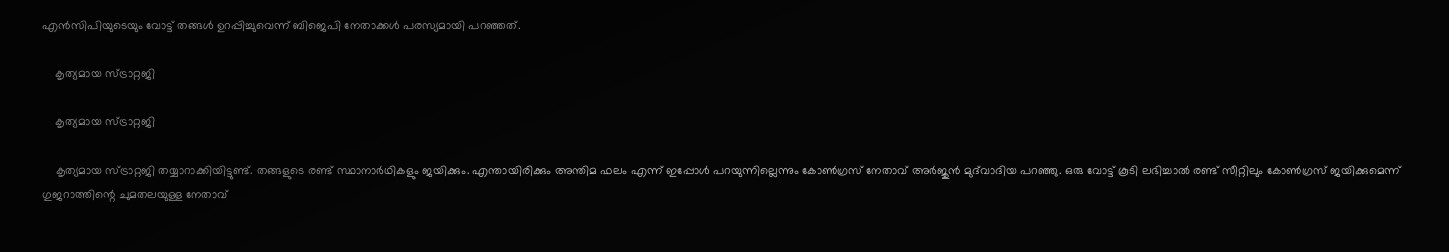എന്‍സിപിയുടെയും വോട്ട് തങ്ങള്‍ ഉറപ്പിച്ചുവെന്ന് ബിജെപി നേതാക്കള്‍ പരസ്യമായി പറഞ്ഞത്.

    കൃത്യമായ സ്ട്രാറ്റജി

    കൃത്യമായ സ്ട്രാറ്റജി

    കൃത്യമായ സ്ട്രാറ്റജി തയ്യാറാക്കിയിട്ടുണ്ട്. തങ്ങളുടെ രണ്ട് സ്ഥാനാര്‍ഥികളും ജയിക്കും. എന്തായിരിക്കും അന്തിമ ഫലം എന്ന് ഇപ്പോള്‍ പറയുന്നില്ലെന്നും കോണ്‍ഗ്രസ് നേതാവ് അര്‍ജുന്‍ മുദ്‌വാദിയ പറഞ്ഞു. ഒരു വോട്ട് കൂടി ലഭിച്ചാല്‍ രണ്ട് സീറ്റിലും കോണ്‍ഗ്രസ് ജയിക്കുമെന്ന് ഗുജറാത്തിന്റെ ചുമതലയുള്ള നേതാവ്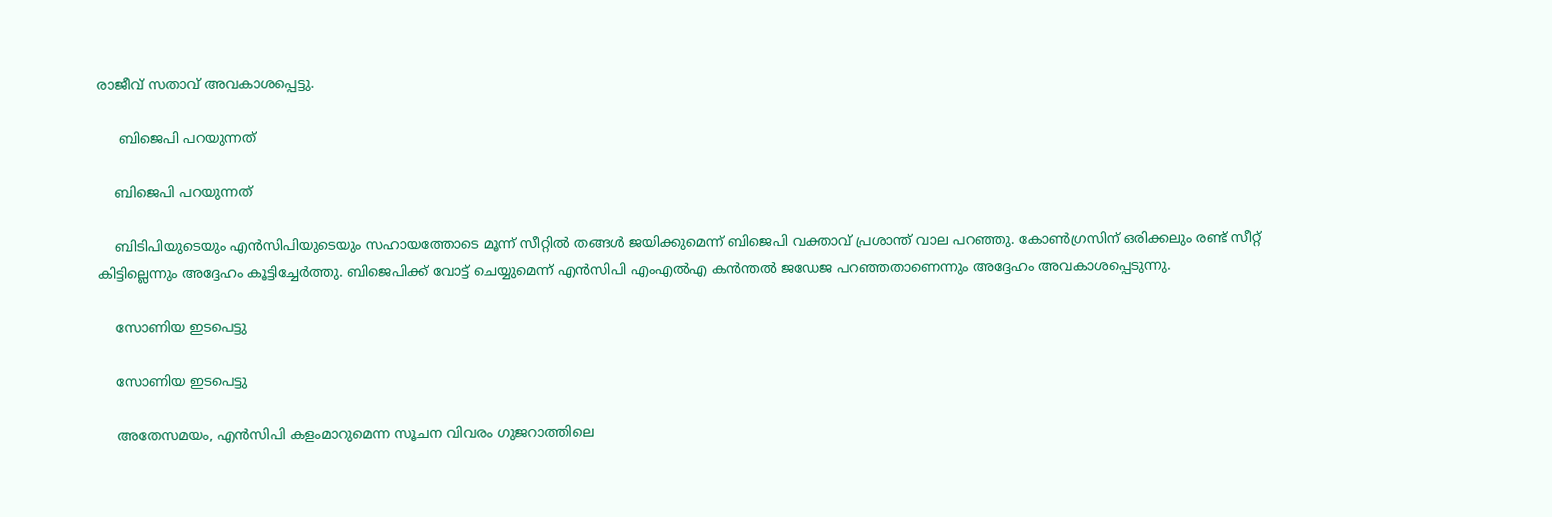രാജീവ് സതാവ് അവകാശപ്പെട്ടു.

     ബിജെപി പറയുന്നത്

    ബിജെപി പറയുന്നത്

    ബിടിപിയുടെയും എന്‍സിപിയുടെയും സഹായത്തോടെ മൂന്ന് സീറ്റില്‍ തങ്ങള്‍ ജയിക്കുമെന്ന് ബിജെപി വക്താവ് പ്രശാന്ത് വാല പറഞ്ഞു. കോണ്‍ഗ്രസിന് ഒരിക്കലും രണ്ട് സീറ്റ് കിട്ടില്ലെന്നും അദ്ദേഹം കൂട്ടിച്ചേര്‍ത്തു. ബിജെപിക്ക് വോട്ട് ചെയ്യുമെന്ന് എന്‍സിപി എംഎല്‍എ കന്‍ന്തല്‍ ജഡേജ പറഞ്ഞതാണെന്നും അദ്ദേഹം അവകാശപ്പെടുന്നു.

    സോണിയ ഇടപെട്ടു

    സോണിയ ഇടപെട്ടു

    അതേസമയം, എന്‍സിപി കളംമാറുമെന്ന സൂചന വിവരം ഗുജറാത്തിലെ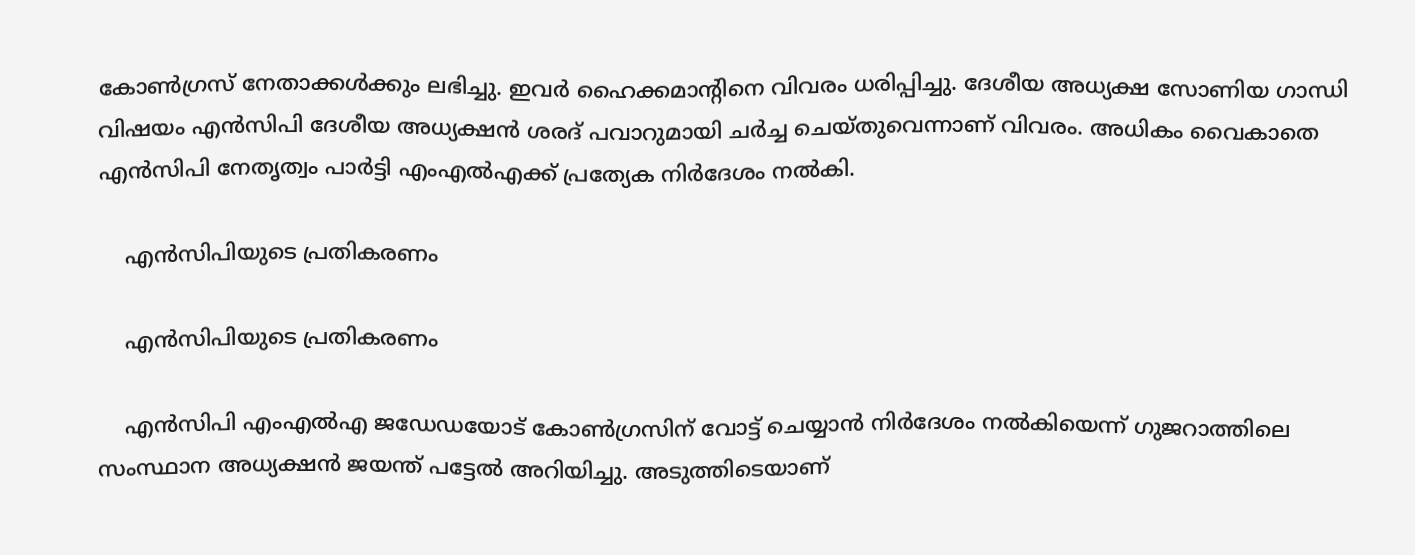കോണ്‍ഗ്രസ് നേതാക്കള്‍ക്കും ലഭിച്ചു. ഇവര്‍ ഹൈക്കമാന്റിനെ വിവരം ധരിപ്പിച്ചു. ദേശീയ അധ്യക്ഷ സോണിയ ഗാന്ധി വിഷയം എന്‍സിപി ദേശീയ അധ്യക്ഷന്‍ ശരദ് പവാറുമായി ചര്‍ച്ച ചെയ്തുവെന്നാണ് വിവരം. അധികം വൈകാതെ എന്‍സിപി നേതൃത്വം പാര്‍ട്ടി എംഎല്‍എക്ക് പ്രത്യേക നിര്‍ദേശം നല്‍കി.

    എന്‍സിപിയുടെ പ്രതികരണം

    എന്‍സിപിയുടെ പ്രതികരണം

    എന്‍സിപി എംഎല്‍എ ജഡേഡയോട് കോണ്‍ഗ്രസിന് വോട്ട് ചെയ്യാന്‍ നിര്‍ദേശം നല്‍കിയെന്ന് ഗുജറാത്തിലെ സംസ്ഥാന അധ്യക്ഷന്‍ ജയന്ത് പട്ടേല്‍ അറിയിച്ചു. അടുത്തിടെയാണ്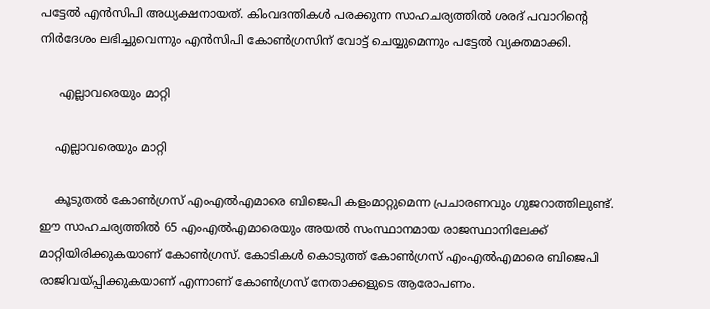പട്ടേല്‍ എന്‍സിപി അധ്യക്ഷനായത്. കിംവദന്തികള്‍ പരക്കുന്ന സാഹചര്യത്തില്‍ ശരദ് പവാറിന്റെ നിര്‍ദേശം ലഭിച്ചുവെന്നും എന്‍സിപി കോണ്‍ഗ്രസിന് വോട്ട് ചെയ്യുമെന്നും പട്ടേല്‍ വ്യക്തമാക്കി.

     എല്ലാവരെയും മാറ്റി

    എല്ലാവരെയും മാറ്റി

    കൂടുതല്‍ കോണ്‍ഗ്രസ് എംഎല്‍എമാരെ ബിജെപി കളംമാറ്റുമെന്ന പ്രചാരണവും ഗുജറാത്തിലുണ്ട്. ഈ സാഹചര്യത്തില്‍ 65 എംഎല്‍എമാരെയും അയല്‍ സംസ്ഥാനമായ രാജസ്ഥാനിലേക്ക് മാറ്റിയിരിക്കുകയാണ് കോണ്‍ഗ്രസ്. കോടികള്‍ കൊടുത്ത് കോണ്‍ഗ്രസ് എംഎല്‍എമാരെ ബിജെപി രാജിവയ്പ്പിക്കുകയാണ് എന്നാണ് കോണ്‍ഗ്രസ് നേതാക്കളുടെ ആരോപണം.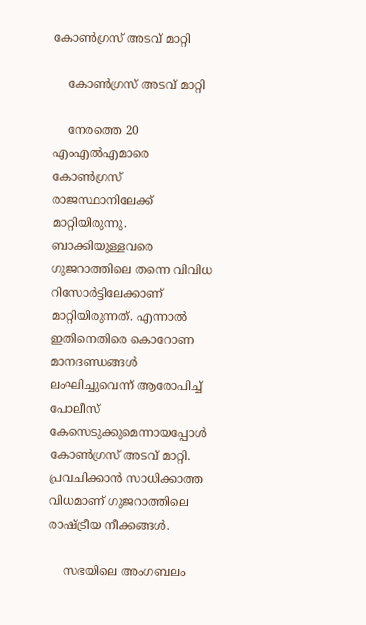കോണ്‍ഗ്രസ് അടവ് മാറ്റി

    കോണ്‍ഗ്രസ് അടവ് മാറ്റി

    നേരത്തെ 20 എംഎല്‍എമാരെ കോണ്‍ഗ്രസ് രാജസ്ഥാനിലേക്ക് മാറ്റിയിരുന്നു. ബാക്കിയുള്ളവരെ ഗുജറാത്തിലെ തന്നെ വിവിധ റിസോര്‍ട്ടിലേക്കാണ് മാറ്റിയിരുന്നത്. എന്നാല്‍ ഇതിനെതിരെ കൊറോണ മാനദണ്ഡങ്ങള്‍ ലംഘിച്ചുവെന്ന് ആരോപിച്ച് പോലീസ് കേസെടുക്കുമെന്നായപ്പോള്‍ കോണ്‍ഗ്രസ് അടവ് മാറ്റി. പ്രവചിക്കാന്‍ സാധിക്കാത്ത വിധമാണ് ഗുജറാത്തിലെ രാഷ്ട്രീയ നീക്കങ്ങള്‍.

    സഭയിലെ അംഗബലം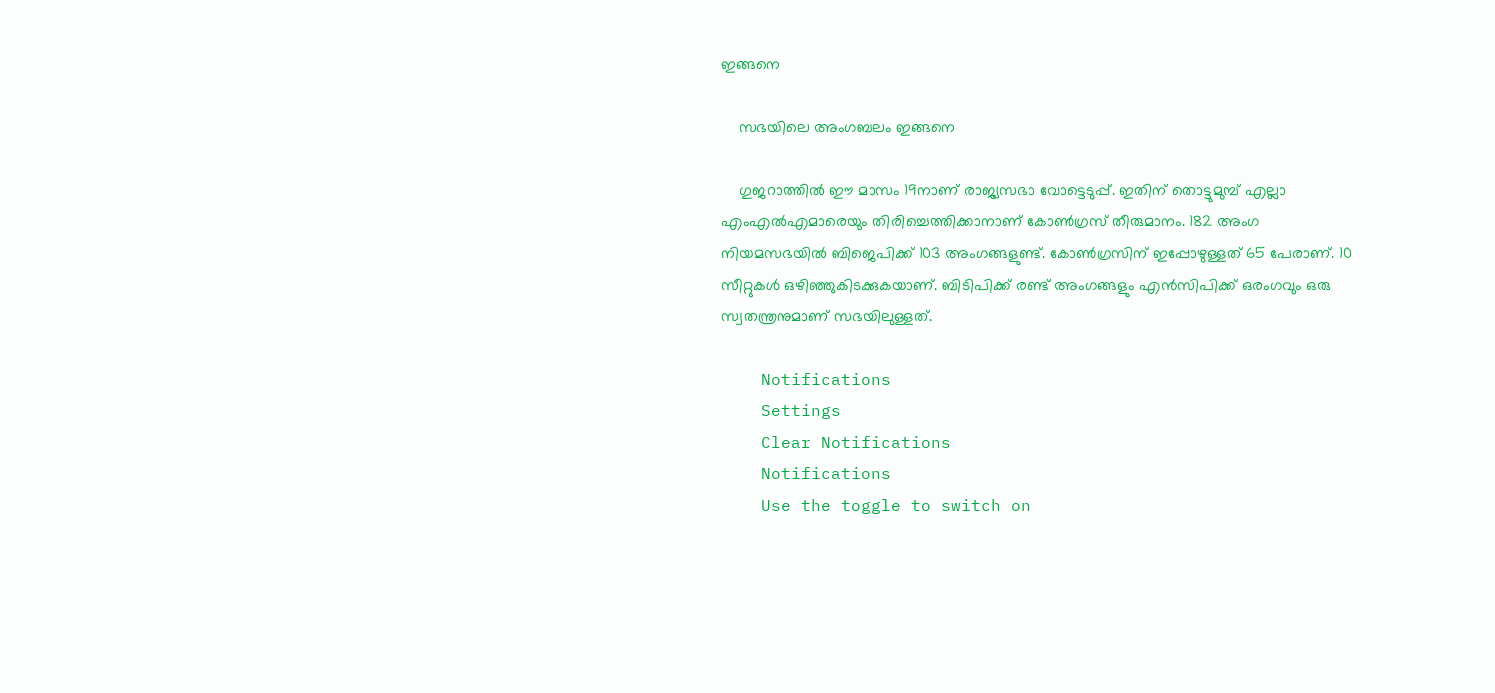ഇങ്ങനെ

    സഭയിലെ അംഗബലം ഇങ്ങനെ

    ഗുജറാത്തില്‍ ഈ മാസം 19നാണ് രാജ്യസഭാ വോട്ടെടുപ്പ്. ഇതിന് തൊട്ടുമുമ്പ് എല്ലാ എംഎല്‍എമാരെയും തിരിച്ചെത്തിക്കാനാണ് കോണ്‍ഗ്രസ് തീരുമാനം. 182 അംഗ നിയമസഭയില്‍ ബിജെപിക്ക് 103 അംഗങ്ങളുണ്ട്. കോണ്‍ഗ്രസിന് ഇപ്പോഴുള്ളത് 65 പേരാണ്. 10 സീറ്റുകള്‍ ഒഴിഞ്ഞുകിടക്കുകയാണ്. ബിടിപിക്ക് രണ്ട് അംഗങ്ങളും എന്‍സിപിക്ക് ഒരംഗവും ഒരു സ്വതന്ത്രനുമാണ് സഭയിലുള്ളത്.

    Notifications
    Settings
    Clear Notifications
    Notifications
    Use the toggle to switch on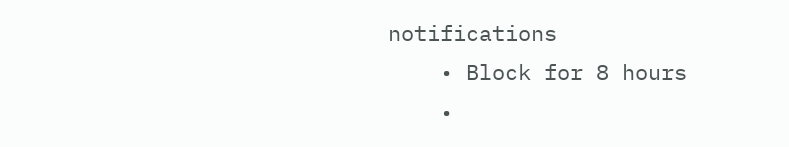notifications
    • Block for 8 hours
    •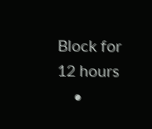Block for 12 hours
    •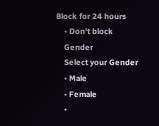Block for 24 hours
    • Don't block
    Gender
    Select your Gender
    • Male
    • Female
    •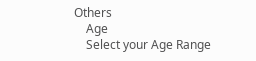Others
    Age
    Select your Age Range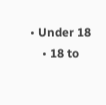• Under 18
    • 18 to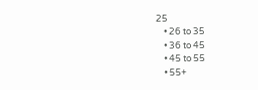25
    • 26 to 35
    • 36 to 45
    • 45 to 55
    • 55+